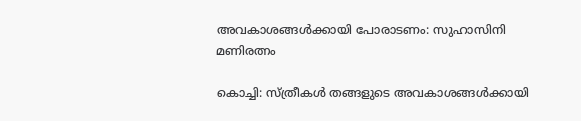അവകാശങ്ങൾക്കായി പോരാടണം: സുഹാസിനി മണിരത്നം

കൊച്ചി: സ്ത്രീകൾ തങ്ങളുടെ അവകാശങ്ങൾക്കായി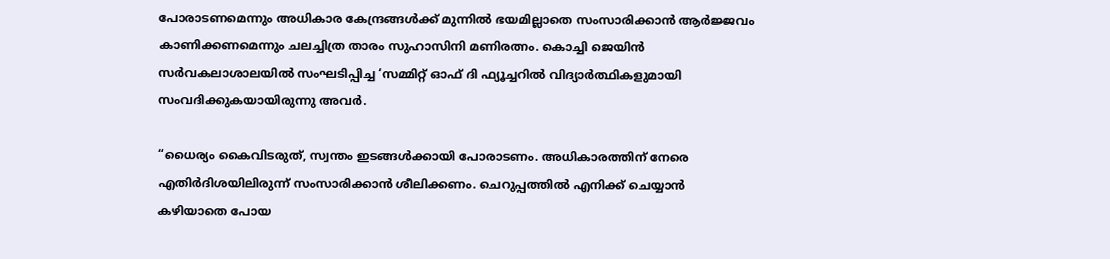പോരാടണമെന്നും അധികാര കേന്ദ്രങ്ങൾക്ക് മുന്നിൽ ഭയമില്ലാതെ സംസാരിക്കാൻ ആർജ്ജവം കാണിക്കണമെന്നും ചലച്ചിത്ര താരം സുഹാസിനി മണിരത്നം. കൊച്ചി ജെയിൻ സർവകലാശാലയിൽ സംഘടിപ്പിച്ച ‘സമ്മിറ്റ് ഓഫ് ദി ഫ്യൂച്ചറിൽ വിദ്യാർത്ഥികളുമായി സംവദിക്കുകയായിരുന്നു അവർ.

“ധൈര്യം കൈവിടരുത്, സ്വന്തം ഇടങ്ങൾക്കായി പോരാടണം. അധികാരത്തിന് നേരെ എതിർദിശയിലിരുന്ന് സംസാരിക്കാൻ ശീലിക്കണം. ചെറുപ്പത്തിൽ എനിക്ക് ചെയ്യാൻ കഴിയാതെ പോയ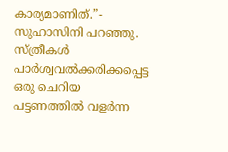കാര്യമാണിത്.”- സുഹാസിനി പറഞ്ഞു. സ്ത്രീകൾ പാർശ്വവൽക്കരിക്കപ്പെട്ട ഒരു ചെറിയ പട്ടണത്തിൽ വളർന്ന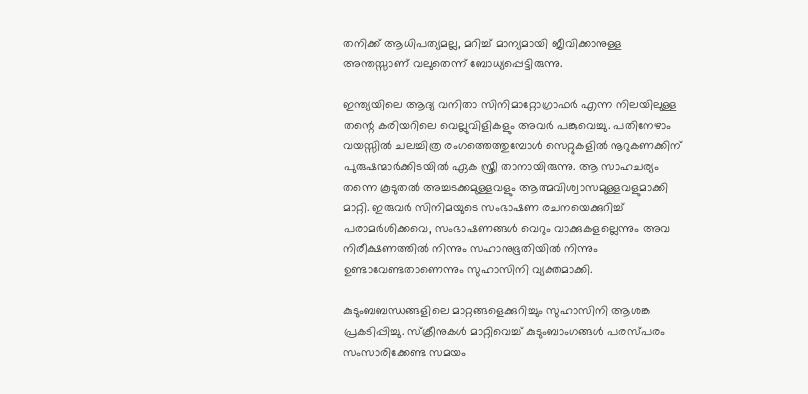തനിക്ക് ആധിപത്യമല്ല, മറിച്ച് മാന്യമായി ജീവിക്കാനുള്ള അന്തസ്സാണ് വലുതെന്ന് ബോധ്യപ്പെട്ടിരുന്നു.

ഇന്ത്യയിലെ ആദ്യ വനിതാ സിനിമാറ്റോഗ്രാഫർ എന്ന നിലയിലുള്ള തന്റെ കരിയറിലെ വെല്ലുവിളികളും അവർ പങ്കുവെച്ചു. പതിനേഴാം വയസ്സിൽ ചലച്ചിത്ര രംഗത്തെത്തുമ്പോൾ സെറ്റുകളിൽ നൂറുകണക്കിന് പുരുഷന്മാർക്കിടയിൽ ഏക സ്ത്രീ താനായിരുന്നു. ആ സാഹചര്യം തന്നെ കൂടുതൽ അച്ചടക്കമുള്ളവളും ആത്മവിശ്വാസമുള്ളവളുമാക്കി മാറ്റി. ഇരുവർ സിനിമയുടെ സംഭാഷണ രചനയെക്കുറിച്ച് പരാമർശിക്കവെ, സംഭാഷണങ്ങൾ വെറും വാക്കുകളല്ലെന്നും അവ നിരീക്ഷണത്തിൽ നിന്നും സഹാനുഭൂതിയിൽ നിന്നും ഉണ്ടാവേണ്ടതാണെന്നും സുഹാസിനി വ്യക്തമാക്കി.

കുടുംബബന്ധങ്ങളിലെ മാറ്റങ്ങളെക്കുറിച്ചും സുഹാസിനി ആശങ്ക പ്രകടിപ്പിച്ചു. സ്ക്രീനുകൾ മാറ്റിവെച്ച് കുടുംബാംഗങ്ങൾ പരസ്പരം സംസാരിക്കേണ്ട സമയം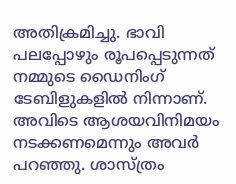അതിക്രമിച്ചു. ഭാവി പലപ്പോഴും രൂപപ്പെടുന്നത് നമ്മുടെ ഡൈനിംഗ് ടേബിളുകളിൽ നിന്നാണ്. അവിടെ ആശയവിനിമയം നടക്കണമെന്നും അവർ പറഞ്ഞു. ശാസ്ത്രം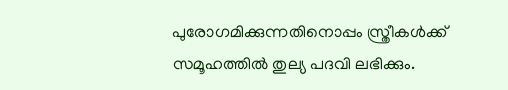പുരോഗമിക്കുന്നതിനൊപ്പം സ്ത്രീകൾക്ക് സമൂഹത്തിൽ തുല്യ പദവി ലഭിക്കും.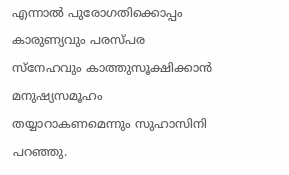എന്നാൽ പുരോഗതിക്കൊപ്പം കാരുണ്യവും പരസ്പര സ്നേഹവും കാത്തുസൂക്ഷിക്കാൻ മനുഷ്യസമൂഹം തയ്യാറാകണമെന്നും സുഹാസിനി പറഞ്ഞു.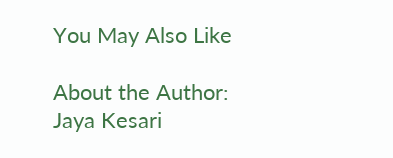You May Also Like

About the Author: Jaya Kesari